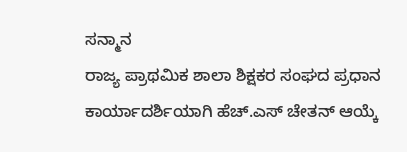ಸನ್ಮಾನ
ರಾಜ್ಯ ಪ್ರಾಥಮಿಕ ಶಾಲಾ ಶಿಕ್ಷಕರ ಸಂಘದ ಪ್ರಧಾನ ಕಾರ್ಯಾದರ್ಶಿಯಾಗಿ ಹೆಚ್.ಎಸ್ ಚೇತನ್ ಆಯ್ಕೆ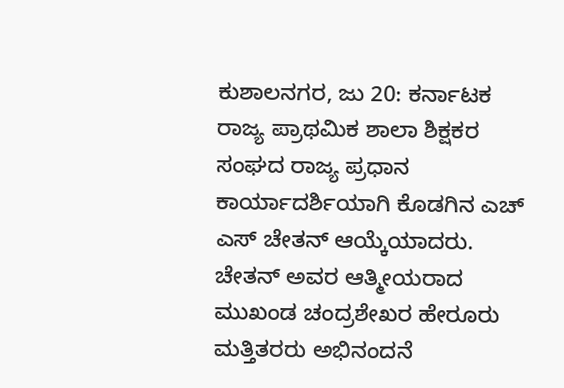ಕುಶಾಲನಗರ, ಜು 20: ಕರ್ನಾಟಕ ರಾಜ್ಯ ಪ್ರಾಥಮಿಕ ಶಾಲಾ ಶಿಕ್ಷಕರ ಸಂಘದ ರಾಜ್ಯ ಪ್ರಧಾನ ಕಾರ್ಯಾದರ್ಶಿಯಾಗಿ ಕೊಡಗಿನ ಎಚ್ ಎಸ್ ಚೇತನ್ ಆಯ್ಕೆಯಾದರು. ಚೇತನ್ ಅವರ ಆತ್ಮೀಯರಾದ ಮುಖಂಡ ಚಂದ್ರಶೇಖರ ಹೇರೂರು ಮತ್ತಿತರರು ಅಭಿನಂದನೆ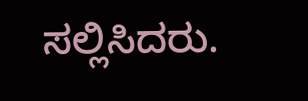ಸಲ್ಲಿಸಿದರು.